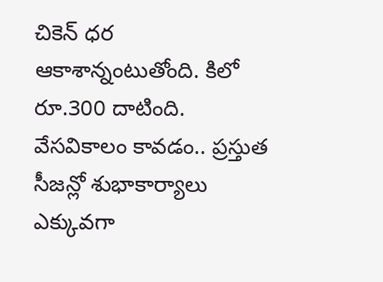చికెన్ ధర ఆకాశాన్నంటుతోంది. కిలో రూ.300 దాటింది. వేసవికాలం కావడం.. ప్రస్తుత సీజన్లో శుభాకార్యాలు ఎక్కువగా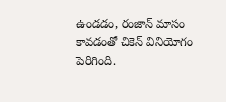ఉండడం, రంజాన్ మాసం కావడంతో చికెన్ వినియోగం పెరిగింది.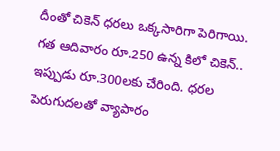దీంతో చికెన్ ధరలు ఒక్కసారిగా పెరిగాయి. గత ఆదివారం రూ.250 ఉన్న కిలో చికెన్.. ఇప్పుడు రూ.300లకు చేరింది. ధరల పెరుగుదలతో వ్యాపారం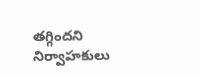తగ్గిందని నిర్వాహకులు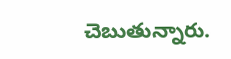చెబుతున్నారు.